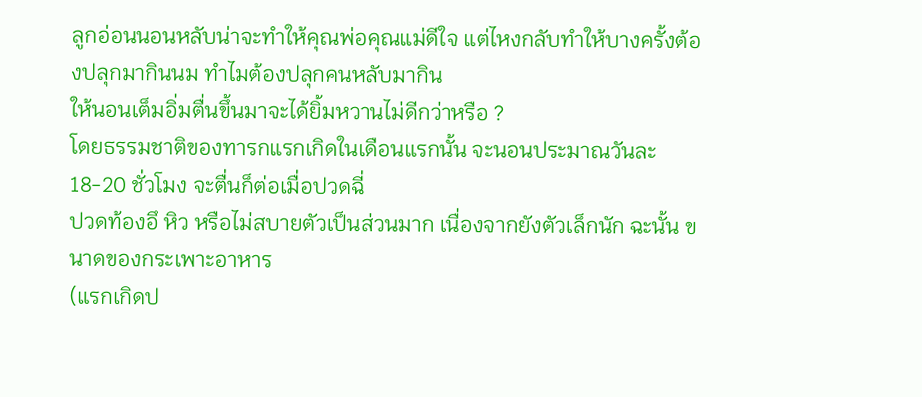ลูกอ่อนนอนหลับน่าจะทำให้คุณพ่อคุณแม่ดีใจ แต่ไหงกลับทำให้บางครั้งต้องปลุกมากินนม ทำไมต้องปลุกคนหลับมากิน
ให้นอนเต็มอิ่มตื่นขึ้นมาจะได้ยิ้มหวานไม่ดีกว่าหรือ ?
โดยธรรมชาติของทารกแรกเกิดในเดือนแรกนั้น จะนอนประมาณวันละ 18-20 ชั่วโมง จะตื่นก็ต่อเมื่อปวดฉี่
ปวดท้องอึ หิว หรือไม่สบายตัวเป็นส่วนมาก เนื่องจากยังตัวเล็กนัก ฉะนั้น ขนาดของกระเพาะอาหาร
(แรกเกิดป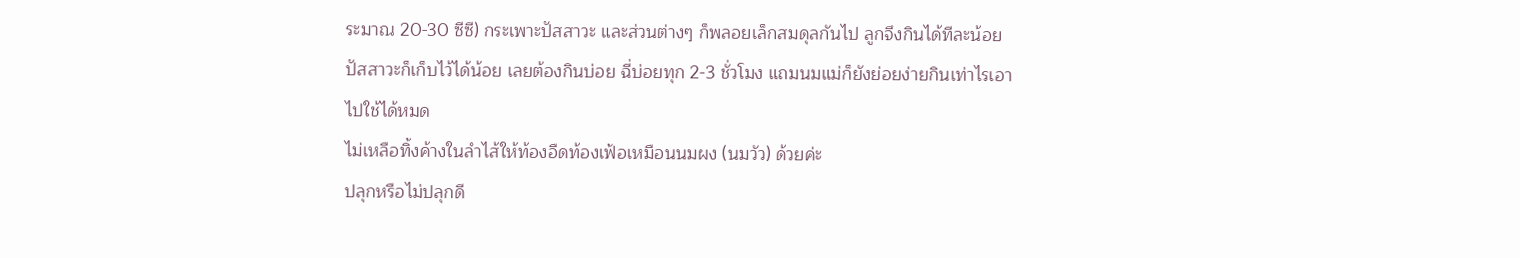ระมาณ 20-30 ซีซี) กระเพาะปัสสาวะ และส่วนต่างๆ ก็พลอยเล็กสมดุลกันไป ลูกจึงกินได้ทีละน้อย
ปัสสาวะก็เก็บไว้ได้น้อย เลยต้องกินบ่อย ฉี่บ่อยทุก 2-3 ชั่วโมง แถมนมแม่ก็ยังย่อยง่ายกินเท่าไรเอาไปใช้ได้หมด
ไม่เหลือทิ้งค้างในลำไส้ให้ท้องอืดท้องเฟ้อเหมือนนมผง (นมวัว) ด้วยค่ะ
ปลุกหรือไม่ปลุกดี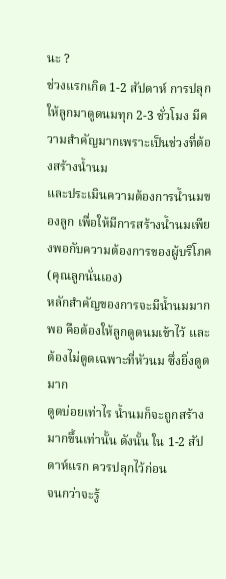นะ ?
ช่วงแรกเกิด 1-2 สัปดาห์ การปลุกให้ลูกมาดูดนมทุก 2-3 ชั่วโมง มีความสำคัญมากเพราะเป็นช่วงที่ต้องสร้างน้ำนม
และประเมินความต้องการน้ำนมของลูก เพื่อให้มีการสร้างน้ำนมเพียงพอกับความต้องการของผู้บริโภค (คุณลูกนั่นเอง)
หลักสำคัญของการจะมีน้ำนมมากพอ คือต้องให้ลูกดูดนมเข้าไว้ และต้องไม่ดูดเฉพาะที่หัวนม ซึ่งยิ่งดูดมาก
ดูดบ่อยเท่าไร น้ำนมก็จะถูกสร้างมากขึ้นเท่านั้น ดังนั้น ใน 1-2 สัปดาห์แรก ควรปลุกไว้ก่อน
จนกว่าจะรู้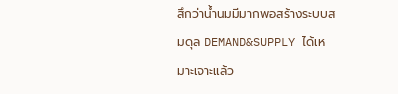สึกว่าน้ำนมมีมากพอสร้างระบบสมดุล DEMAND&SUPPLY ได้เหมาะเจาะแล้ว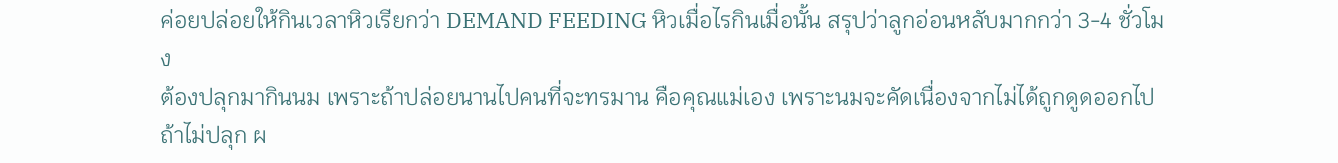ค่อยปล่อยให้กินเวลาหิวเรียกว่า DEMAND FEEDING หิวเมื่อไรกินเมื่อนั้น สรุปว่าลูกอ่อนหลับมากกว่า 3-4 ชั่วโมง
ต้องปลุกมากินนม เพราะถ้าปล่อยนานไปคนที่จะทรมาน คือคุณแม่เอง เพราะนมจะคัดเนื่องจากไม่ได้ถูกดูดออกไป
ถ้าไม่ปลุก ผ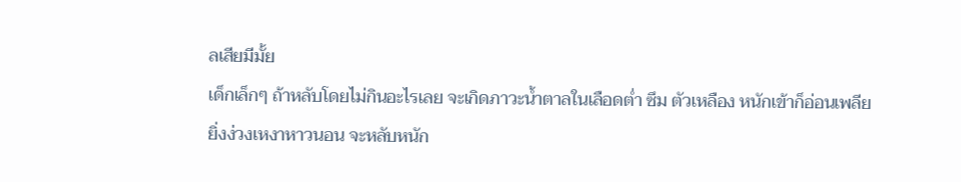ลเสียมีมั้ย
เด็กเล็กๆ ถ้าหลับโดยไม่กินอะไรเลย จะเกิดภาวะน้ำตาลในเลือดต่ำ ซึม ตัวเหลือง หนักเข้าก็อ่อนเพลีย
ยิ่งง่วงเหงาหาวนอน จะหลับหนัก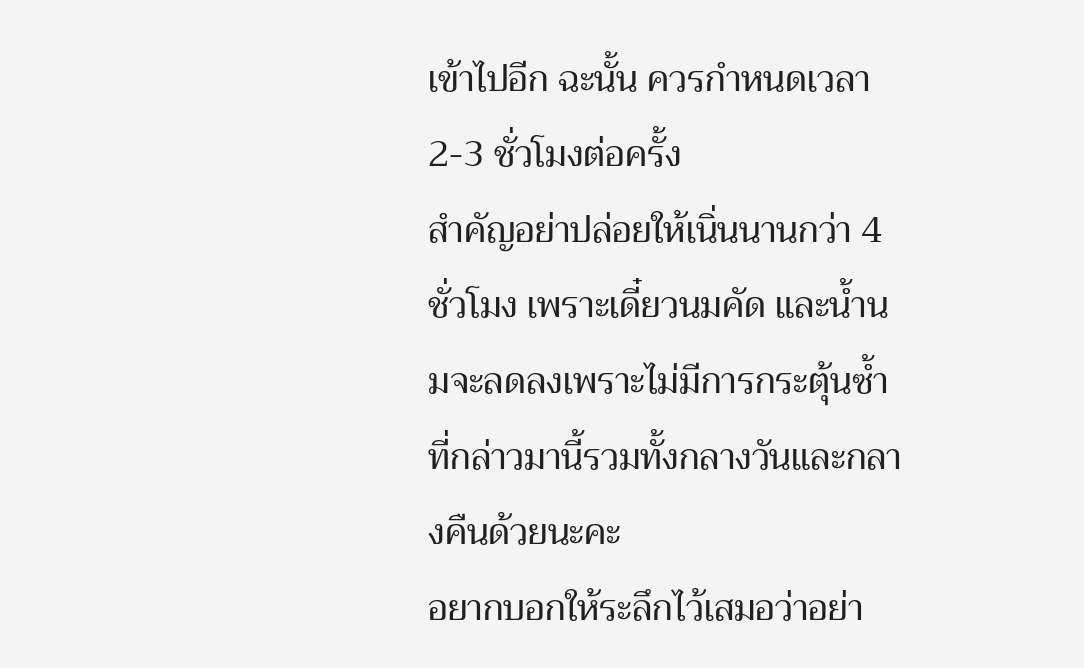เข้าไปอีก ฉะนั้น ควรกำหนดเวลา 2-3 ชั่วโมงต่อครั้ง
สำคัญอย่าปล่อยให้เนิ่นนานกว่า 4 ชั่วโมง เพราะเดี๋ยวนมคัด และน้ำนมจะลดลงเพราะไม่มีการกระตุ้นซ้ำ
ที่กล่าวมานี้รวมทั้งกลางวันและกลางคืนด้วยนะคะ
อยากบอกให้ระลึกไว้เสมอว่าอย่า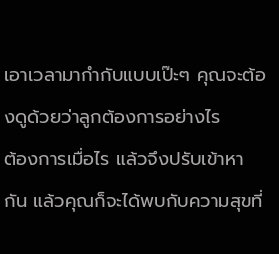เอาเวลามากำกับแบบเป๊ะๆ คุณจะต้องดูด้วยว่าลูกต้องการอย่างไร
ต้องการเมื่อไร แล้วจึงปรับเข้าหากัน แล้วคุณก็จะได้พบกับความสุขที่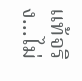แท้จริง...ไม่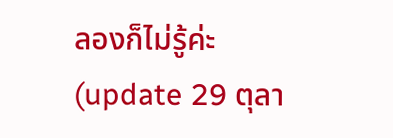ลองก็ไม่รู้ค่ะ
(update 29 ตุลา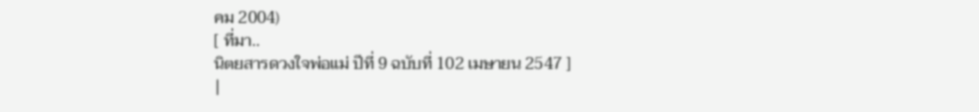คม 2004)
[ ที่มา..
นิตยสารดวงใจพ่อแม่ ปีที่ 9 ฉบับที่ 102 เมษายน 2547 ]
|